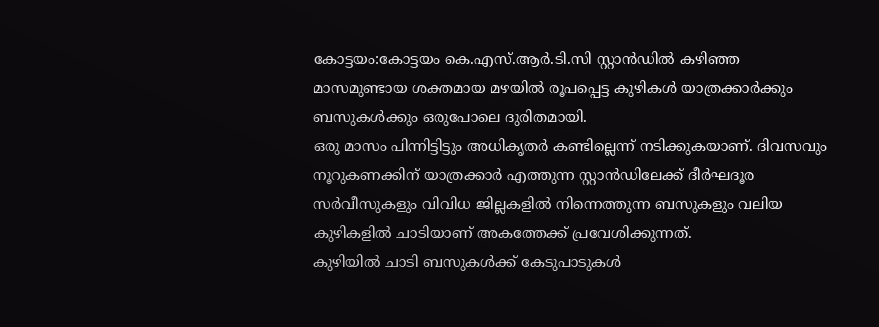കോട്ടയം:കോട്ടയം കെ.എസ്.ആർ.ടി.സി സ്റ്റാൻഡിൽ കഴിഞ്ഞ മാസമുണ്ടായ ശക്തമായ മഴയിൽ രൂപപ്പെട്ട കുഴികൾ യാത്രക്കാർക്കും ബസുകൾക്കും ഒരുപോലെ ദുരിതമായി.
ഒരു മാസം പിന്നിട്ടിട്ടും അധികൃതർ കണ്ടില്ലെന്ന് നടിക്കുകയാണ്. ദിവസവും നൂറുകണക്കിന് യാത്രക്കാർ എത്തുന്ന സ്റ്റാൻഡിലേക്ക് ദീർഘദൂര സർവീസുകളും വിവിധ ജില്ലകളിൽ നിന്നെത്തുന്ന ബസുകളും വലിയ കുഴികളിൽ ചാടിയാണ് അകത്തേക്ക് പ്രവേശിക്കുന്നത്.
കുഴിയിൽ ചാടി ബസുകൾക്ക് കേടുപാടുകൾ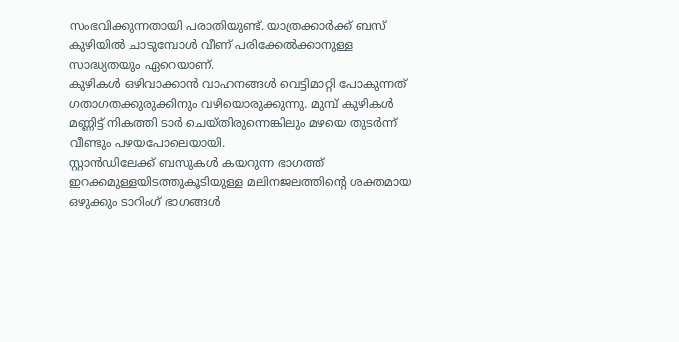സംഭവിക്കുന്നതായി പരാതിയുണ്ട്. യാത്രക്കാർക്ക് ബസ് കുഴിയിൽ ചാടുമ്പോൾ വീണ് പരിക്കേൽക്കാനുള്ള സാദ്ധ്യതയും ഏറെയാണ്.
കുഴികൾ ഒഴിവാക്കാൻ വാഹനങ്ങൾ വെട്ടിമാറ്റി പോകുന്നത് ഗതാഗതക്കുരുക്കിനും വഴിയൊരുക്കുന്നു. മുമ്പ് കുഴികൾ മണ്ണിട്ട് നികത്തി ടാർ ചെയ്തിരുന്നെങ്കിലും മഴയെ തുടർന്ന് വീണ്ടും പഴയപോലെയായി.
സ്റ്റാൻഡിലേക്ക് ബസുകൾ കയറുന്ന ഭാഗത്ത് ഇറക്കമുള്ളയിടത്തുകൂടിയുള്ള മലിനജലത്തിന്റെ ശക്തമായ ഒഴുക്കും ടാറിംഗ് ഭാഗങ്ങൾ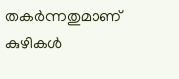തകർന്നതുമാണ് കുഴികൾ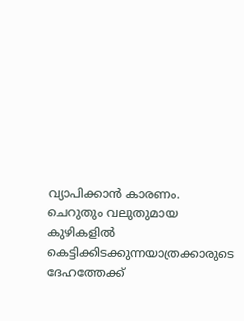വ്യാപിക്കാൻ കാരണം.
ചെറുതും വലുതുമായ കുഴികളിൽ കെട്ടിക്കിടക്കുന്നയാത്രക്കാരുടെ ദേഹത്തേക്ക്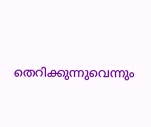തെറിക്കുന്നുവെന്നും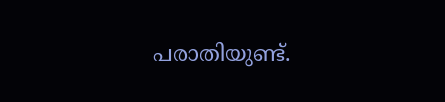പരാതിയുണ്ട്.